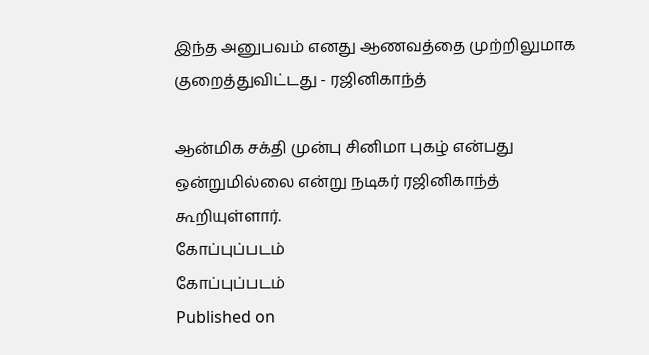இந்த அனுபவம் எனது ஆணவத்தை முற்றிலுமாக குறைத்துவிட்டது - ரஜினிகாந்த்

ஆன்மிக சக்தி முன்பு சினிமா புகழ் என்பது ஒன்றுமில்லை என்று நடிகர் ரஜினிகாந்த் கூறியுள்ளார்.
கோப்புப்படம்
கோப்புப்படம்
Published on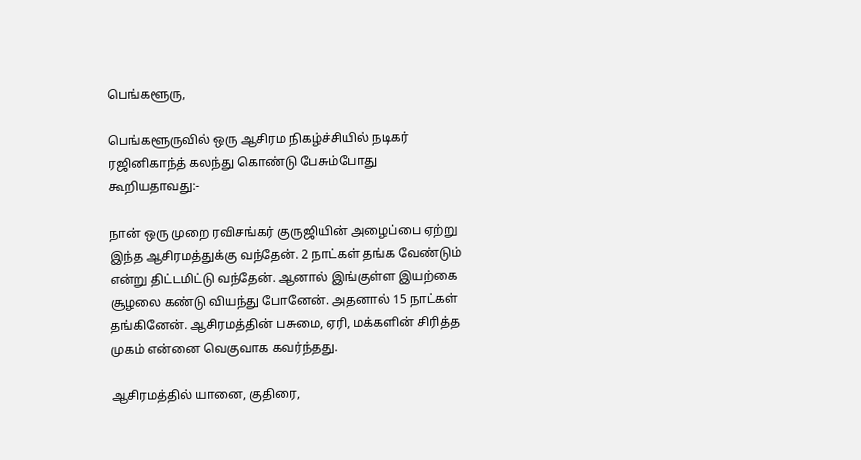பெங்களூரு,

பெங்களூருவில் ஒரு ஆசிரம நிகழ்ச்சியில் நடிகர் ரஜினிகாந்த் கலந்து கொண்டு பேசும்போது கூறியதாவது:-

நான் ஒரு முறை ரவிசங்கர் குருஜியின் அழைப்பை ஏற்று இந்த ஆசிரமத்துக்கு வந்தேன். 2 நாட்கள் தங்க வேண்டும் என்று திட்டமிட்டு வந்தேன். ஆனால் இங்குள்ள இயற்கை சூழலை கண்டு வியந்து போனேன். அதனால் 15 நாட்கள் தங்கினேன். ஆசிரமத்தின் பசுமை, ஏரி, மக்களின் சிரித்த முகம் என்னை வெகுவாக கவர்ந்தது.

ஆசிரமத்தில் யானை, குதிரை,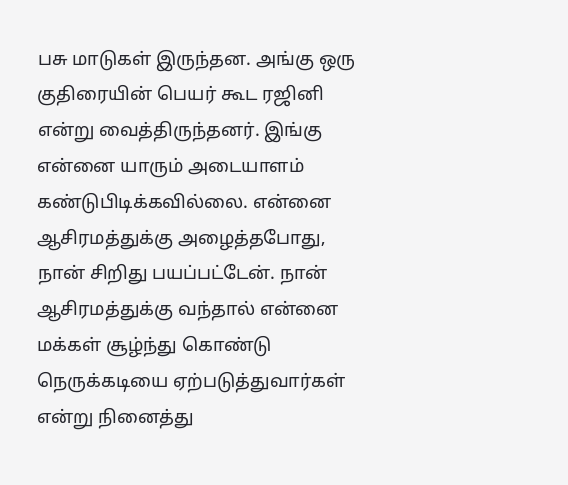பசு மாடுகள் இருந்தன. அங்கு ஒரு குதிரையின் பெயர் கூட ரஜினி என்று வைத்திருந்தனர். இங்கு என்னை யாரும் அடையாளம் கண்டுபிடிக்கவில்லை. என்னை ஆசிரமத்துக்கு அழைத்தபோது, நான் சிறிது பயப்பட்டேன். நான் ஆசிரமத்துக்கு வந்தால் என்னை மக்கள் சூழ்ந்து கொண்டு நெருக்கடியை ஏற்படுத்துவார்கள் என்று நினைத்து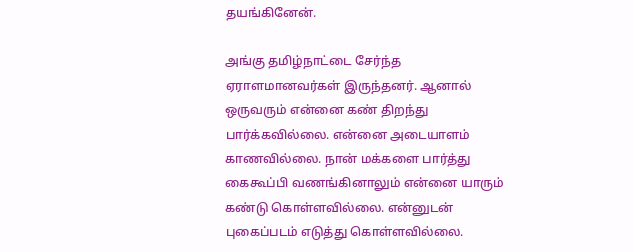தயங்கினேன்.

அங்கு தமிழ்நாட்டை சேர்ந்த ஏராளமானவர்கள் இருந்தனர். ஆனால் ஒருவரும் என்னை கண் திறந்து பார்க்கவில்லை. என்னை அடையாளம் காணவில்லை. நான் மக்களை பார்த்து கைகூப்பி வணங்கினாலும் என்னை யாரும் கண்டு கொள்ளவில்லை. என்னுடன் புகைப்படம் எடுத்து கொள்ளவில்லை.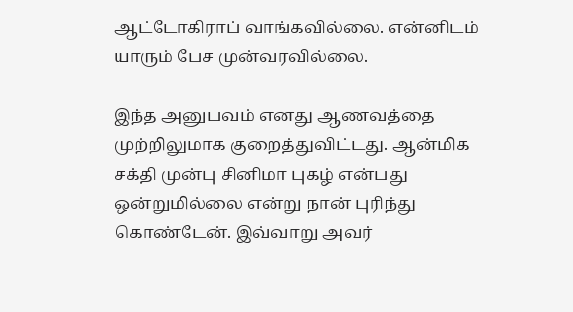ஆட்டோகிராப் வாங்கவில்லை. என்னிடம் யாரும் பேச முன்வரவில்லை.

இந்த அனுபவம் எனது ஆணவத்தை முற்றிலுமாக குறைத்துவிட்டது. ஆன்மிக சக்தி முன்பு சினிமா புகழ் என்பது ஒன்றுமில்லை என்று நான் புரிந்து கொண்டேன். இவ்வாறு அவர்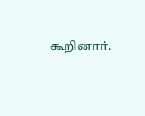கூறினார்.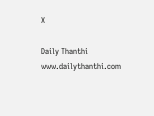X

Daily Thanthi
www.dailythanthi.com